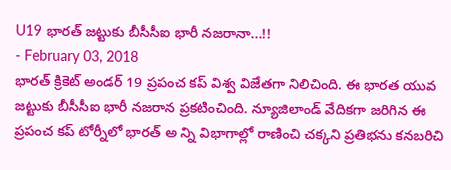U19 భారత్ జట్టుకు బీసీసీఐ భారీ నజరానా...!!
- February 03, 2018
భారత్ క్రికెట్ అండర్ 19 ప్రపంచ కప్ విశ్వ విజేతగా నిలిచింది. ఈ భారత యువ జట్టుకు బీసీసీఐ భారీ నజరాన ప్రకటించింది. న్యూజిలాండ్ వేదికగా జరిగిన ఈ ప్రపంచ కప్ టోర్నీలో భారత్ అ న్ని విభాగాల్లో రాణించి చక్కని ప్రతిభను కనబరిచి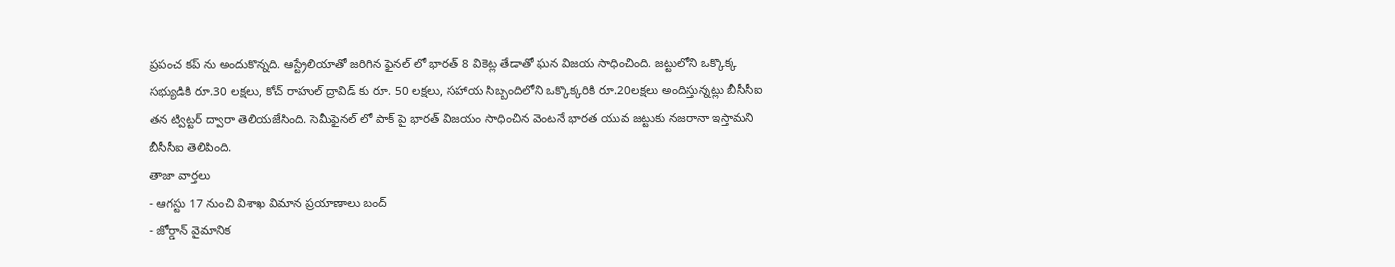ప్రపంచ కప్ ను అందుకొన్నది. ఆస్ట్రేలియాతో జరిగిన ఫైనల్ లో భారత్ 8 వికెట్ల తేడాతో ఘన విజయ సాధించింది. జట్టులోని ఒక్కొక్క సభ్యుడికి రూ.30 లక్షలు, కోచ్ రాహుల్ ద్రావిడ్ కు రూ. 50 లక్షలు, సహాయ సిబ్బందిలోని ఒక్కొక్కరికి రూ.20లక్షలు అందిస్తున్నట్లు బీసీసీఐ తన ట్విట్టర్ ద్వారా తెలియజేసింది. సెమీఫైనల్ లో పాక్ పై భారత్ విజయం సాధించిన వెంటనే భారత యువ జట్టుకు నజరానా ఇస్తామని బీసీసీఐ తెలిపింది.
తాజా వార్తలు
- ఆగస్టు 17 నుంచి విశాఖ విమాన ప్రయాణాలు బంద్
- జోర్డాన్ వైమానిక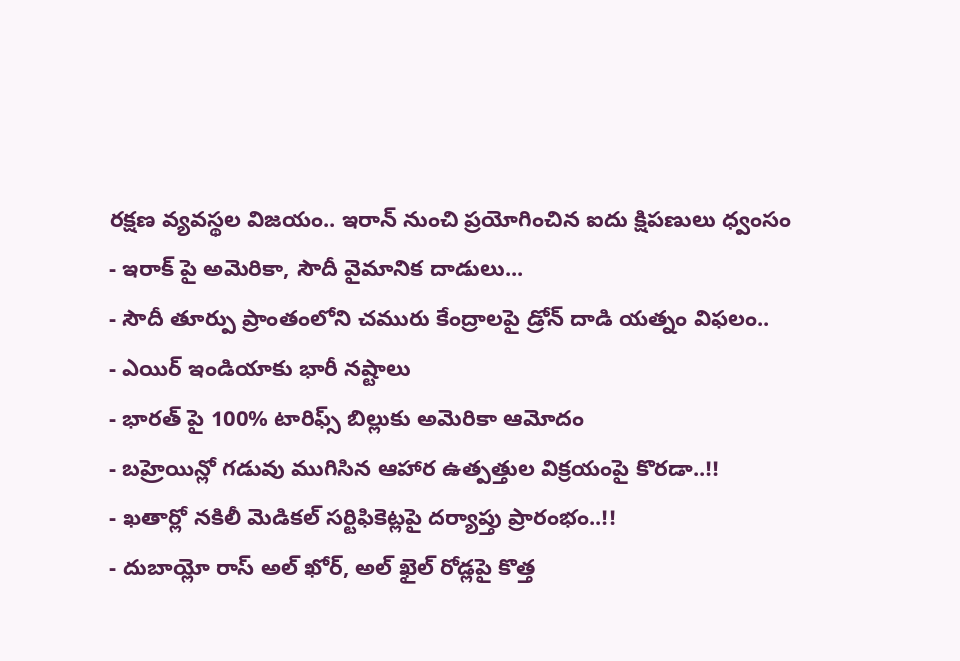రక్షణ వ్యవస్థల విజయం.. ఇరాన్ నుంచి ప్రయోగించిన ఐదు క్షిపణులు ధ్వంసం
- ఇరాక్ పై అమెరికా, సౌదీ వైమానిక దాడులు...
- సౌదీ తూర్పు ప్రాంతంలోని చమురు కేంద్రాలపై డ్రోన్ దాడి యత్నం విఫలం..
- ఎయిర్ ఇండియాకు భారీ నష్టాలు
- భారత్ పై 100% టారిఫ్స్ బిల్లుకు అమెరికా ఆమోదం
- బహ్రెయిన్లో గడువు ముగిసిన ఆహార ఉత్పత్తుల విక్రయంపై కొరడా..!!
- ఖతార్లో నకిలీ మెడికల్ సర్టిఫికెట్లపై దర్యాప్తు ప్రారంభం..!!
- దుబాయ్లో రాస్ అల్ ఖోర్, అల్ ఖైల్ రోడ్లపై కొత్త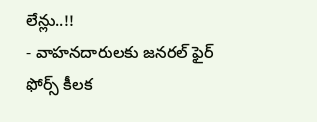లేన్లు..!!
- వాహనదారులకు జనరల్ ఫైర్ ఫోర్స్ కీలక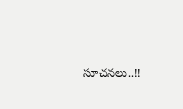సూచనలు..!!